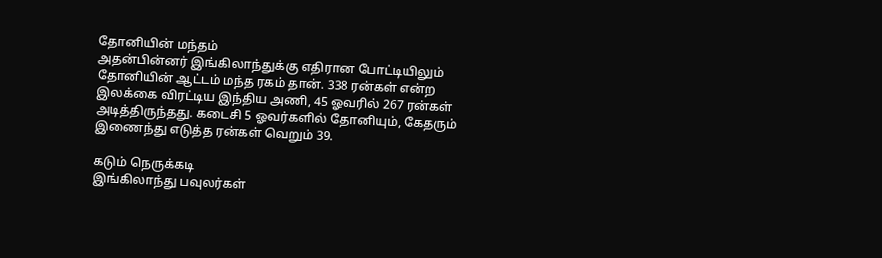தோனியின் மந்தம்
அதன்பின்னர் இங்கிலாந்துக்கு எதிரான போட்டியிலும் தோனியின் ஆட்டம் மந்த ரகம் தான். 338 ரன்கள் என்ற இலக்கை விரட்டிய இந்திய அணி, 45 ஓவரில் 267 ரன்கள் அடித்திருந்தது. கடைசி 5 ஓவர்களில் தோனியும், கேதரும் இணைந்து எடுத்த ரன்கள் வெறும் 39.

கடும் நெருக்கடி
இங்கிலாந்து பவுலர்கள்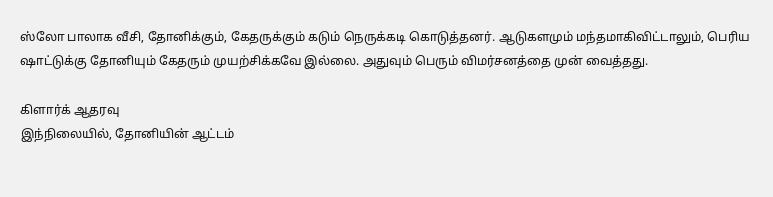ஸ்லோ பாலாக வீசி, தோனிக்கும், கேதருக்கும் கடும் நெருக்கடி கொடுத்தனர். ஆடுகளமும் மந்தமாகிவிட்டாலும், பெரிய ஷாட்டுக்கு தோனியும் கேதரும் முயற்சிக்கவே இல்லை. அதுவும் பெரும் விமர்சனத்தை முன் வைத்தது.

கிளார்க் ஆதரவு
இந்நிலையில், தோனியின் ஆட்டம்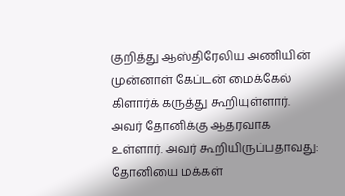குறித்து ஆஸ்திரேலிய அணியின் முன்னாள் கேப்டன் மைக்கேல் கிளார்க் கருத்து கூறியுள்ளார். அவர் தோனிக்கு ஆதரவாக உள்ளார். அவர் கூறியிருப்பதாவது: தோனியை மக்கள்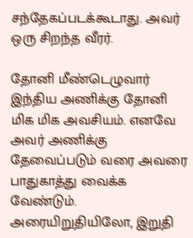சந்தேகப்படக்கூடாது. அவர் ஒரு சிறந்த வீரர்.

தோனி மீண்டெழுவார்
இந்திய அணிக்கு தோனி மிக மிக அவசியம். எனவே அவர் அணிக்கு தேவைப்படும் வரை அவரை பாதுகாத்து வைக்க வேண்டும். அரையிறுதியிலோ, இறுதி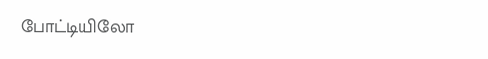போட்டியிலோ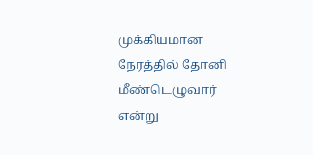முக்கியமான நேரத்தில் தோனி மீண்டெழுவார் என்று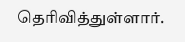தெரிவித்துள்ளார்.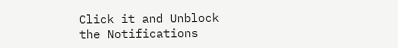Click it and Unblock the Notifications